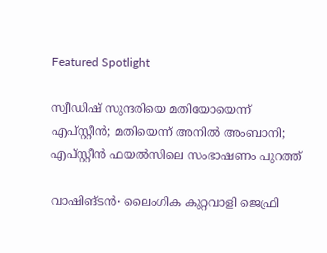Featured Spotlight

സ്വീ‍ഡിഷ് സുന്ദരിയെ മതിയോയെന്ന് എപ്സ്റ്റീൻ; മതിയെന്ന് അനിൽ അംബാനി; എപ്സ്റ്റീൻ ഫയൽസിലെ സംഭാഷണം പുറത്ത്

വാഷിങ്ടൻ∙ ലൈംഗിക കുറ്റവാളി ജെഫ്രി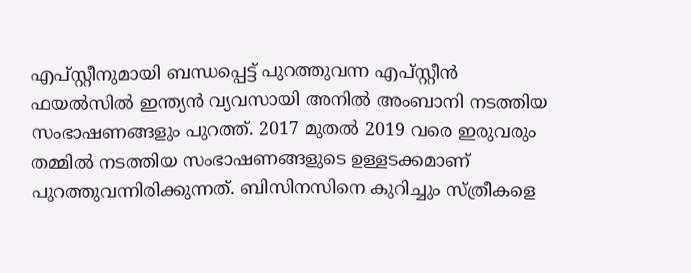എപ്സ്റ്റീനുമായി ബന്ധപ്പെട്ട് പുറത്തുവന്ന എപ്സ്റ്റീൻ ഫയൽസിൽ ഇന്ത്യന്‍ വ്യവസായി അനിൽ അംബാനി നടത്തിയ സംഭാഷണങ്ങളും പുറത്ത്. 2017 മുതൽ 2019 വരെ ഇരുവരും തമ്മിൽ നടത്തിയ സംഭാഷണങ്ങളുടെ ഉള്ളടക്കമാണ് പുറത്തുവന്നിരിക്കുന്നത്. ബിസിനസിനെ കുറിച്ചും സ്ത്രീകളെ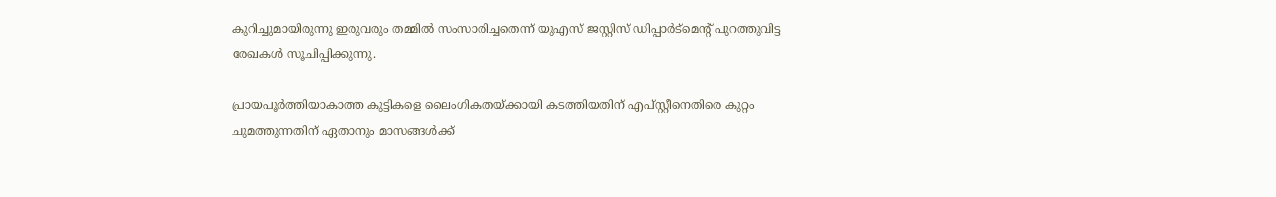കുറിച്ചുമായിരുന്നു ഇരുവരും തമ്മില്‍ സംസാരിച്ചതെന്ന് യുഎസ് ജസ്റ്റിസ് ഡിപ്പാർട്മെന്റ് പുറത്തുവിട്ട രേഖകൾ സൂചിപ്പിക്കുന്നു.

പ്രായപൂർത്തിയാകാത്ത കുട്ടികളെ ലൈംഗികതയ്ക്കായി കടത്തിയതിന് എപ്സ്റ്റീനെതിരെ കുറ്റം ചുമത്തുന്നതിന് ഏതാനും മാസങ്ങൾക്ക്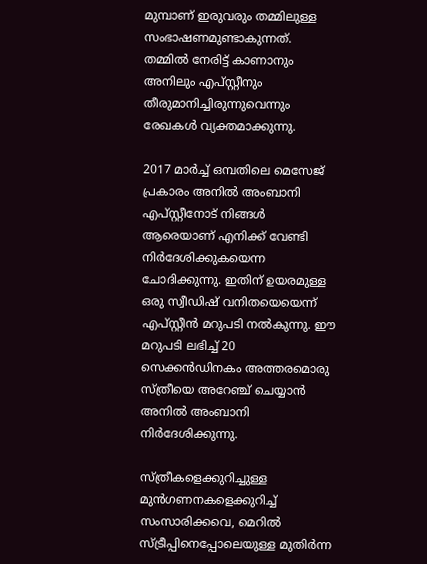മുമ്പാണ് ഇരുവരും തമ്മിലുള്ള സംഭാഷണമുണ്ടാകുന്നത്. തമ്മിൽ നേരിട്ട് കാണാനും അനിലും എപ്സ്റ്റീനും തീരുമാനിച്ചിരുന്നുവെന്നും രേഖകൾ വ്യക്തമാക്കുന്നു.

2017 മാർച്ച് ഒമ്പതിലെ മെസേജ് പ്രകാരം അനിൽ അംബാനി എപ്സ്റ്റീനോട് നിങ്ങൾ ആരെയാണ് എനിക്ക് വേണ്ടി നിർദേശിക്കുകയെന്ന ചോദിക്കുന്നു. ഇതിന് ഉയരമുള്ള ഒരു സ്വീഡിഷ് വനിതയെയെന്ന് എപ്സ്റ്റീൻ മറുപടി നൽകുന്നു. ഈ മറുപടി ലഭിച്ച് 20 സെക്കൻഡിനകം അത്തരമൊരു സ്ത്രീയെ അറേഞ്ച് ചെയ്യാൻ അനിൽ അംബാനി നിർദേശിക്കുന്നു.

സ്ത്രീകളെക്കുറിച്ചുള്ള മുൻഗണനകളെക്കുറിച്ച് സംസാരിക്കവെ, മെറിൽ സ്ട്രീപ്പിനെപ്പോലെയുള്ള മുതിർന്ന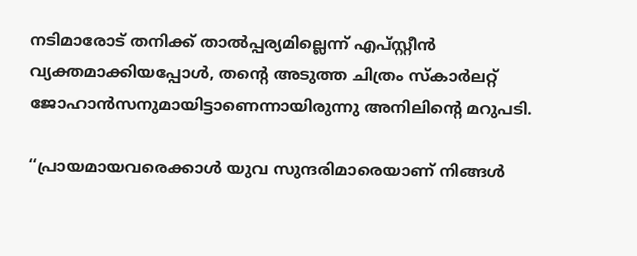നടിമാരോട് തനിക്ക് താൽപ്പര്യമില്ലെന്ന് എപ്സ്റ്റീൻ വ്യക്തമാക്കിയപ്പോൾ, തന്റെ അടുത്ത ചിത്രം സ്കാർലറ്റ് ജോഹാൻസനുമായിട്ടാണെന്നായിരുന്നു അനിലിന്റെ മറുപടി.

‘‘പ്രായമായവരെക്കാൾ യുവ സുന്ദരിമാരെയാണ് നിങ്ങൾ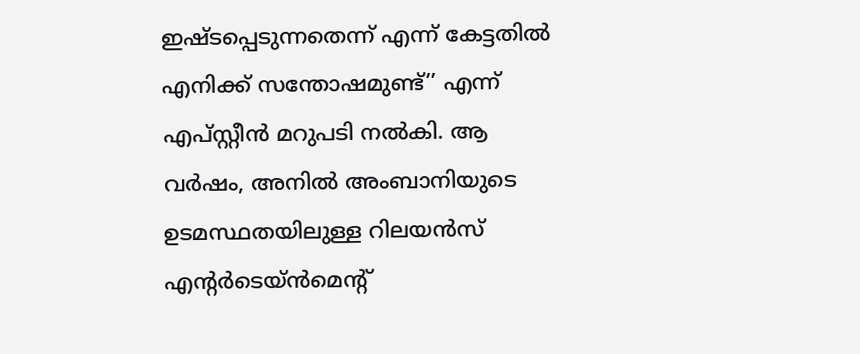ഇഷ്ടപ്പെടുന്നതെന്ന് എന്ന് കേട്ടതിൽ എനിക്ക് സന്തോഷമുണ്ട്’’ എന്ന് എപ്സ്റ്റീൻ മറുപടി നൽകി. ആ വർഷം, അനിൽ അംബാനിയുടെ ഉടമസ്ഥതയിലുള്ള റിലയൻസ് എന്റർടെയ്ൻമെന്റ്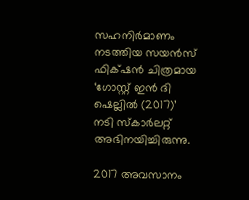സഹനിർമാണം നടത്തിയ സയൻസ് ഫിക്‌ഷൻ ചിത്രമായ ‘ഗോസ്റ്റ് ഇൻ ദി ഷെല്ലിൽ (2017)’ നടി സ്കാർലറ്റ് അഭിനയിച്ചിരുന്നു.

2017 അവസാനം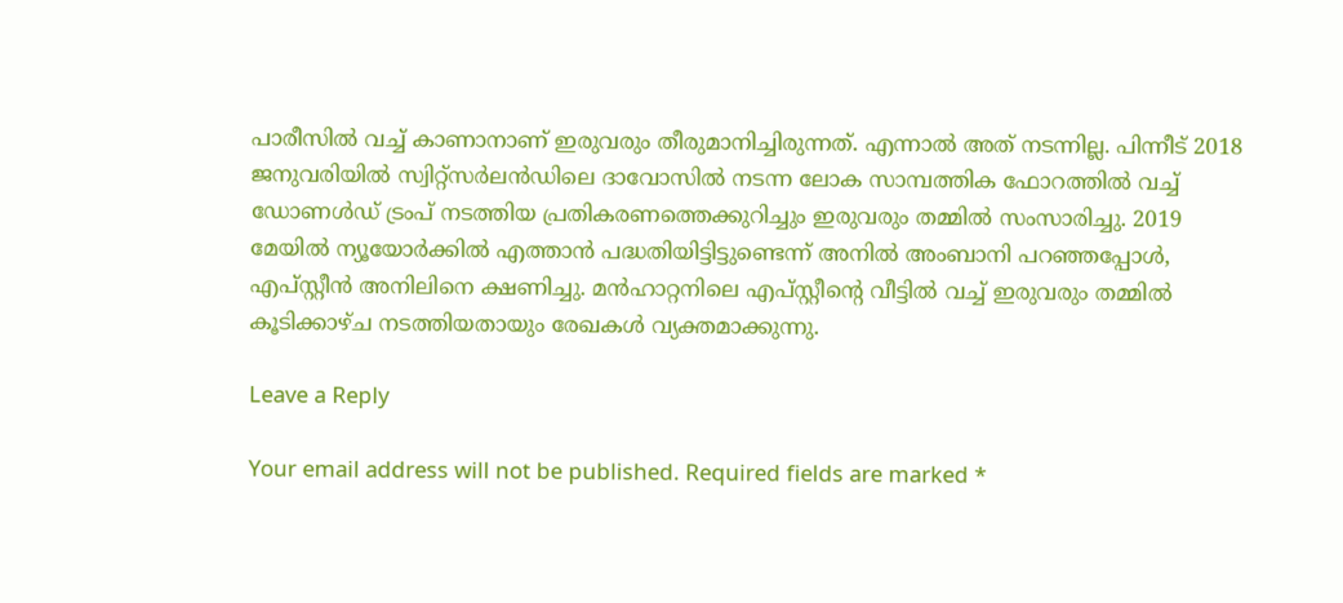പാരീസിൽ വച്ച് കാണാനാണ് ഇരുവരും തീരുമാനിച്ചിരുന്നത്. എന്നാൽ അത് നടന്നില്ല. പിന്നീട് 2018 ജനുവരിയിൽ സ്വിറ്റ്സർലൻഡിലെ ദാവോസിൽ നടന്ന ലോക സാമ്പത്തിക ഫോറത്തിൽ വച്ച് ഡോണൾഡ് ട്രംപ് നടത്തിയ പ്രതികരണത്തെക്കുറിച്ചും ഇരുവരും തമ്മിൽ സംസാരിച്ചു. 2019 മേയിൽ ന്യൂയോർക്കിൽ എത്താൻ പദ്ധതിയിട്ടിട്ടുണ്ടെന്ന് അനിൽ അംബാനി പറഞ്ഞപ്പോൾ, എപ്സ്റ്റീൻ അനിലിനെ ക്ഷണിച്ചു. മൻഹാറ്റനിലെ എപ്സ്റ്റീന്റെ വീട്ടിൽ വച്ച് ഇരുവരും തമ്മിൽ കൂടിക്കാഴ്ച നടത്തിയതായും രേഖകൾ വ്യക്തമാക്കുന്നു.

Leave a Reply

Your email address will not be published. Required fields are marked *